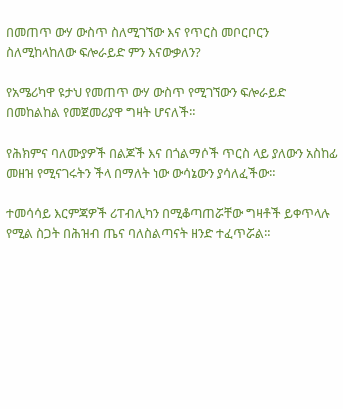በመጠጥ ውሃ ውስጥ ስለሚገኘው እና የጥርስ መቦርቦርን ስለሚከላከለው ፍሎራይድ ምን እናውቃለን?

የአሜሪካዋ ዩታህ የመጠጥ ውሃ ውስጥ የሚገኘውን ፍሎራይድ በመከልከል የመጀመሪያዋ ግዛት ሆናለች።

የሕክምና ባለሙያዎች በልጆች እና በጎልማሶች ጥርስ ላይ ያለውን አስከፊ መዘዝ የሚናገሩትን ችላ በማለት ነው ውሳኔውን ያሳለፈችው።

ተመሳሳይ እርምጃዎች ሪፐብሊካን በሚቆጣጠሯቸው ግዛቶች ይቀጥላሉ የሚል ስጋት በሕዝብ ጤና ባለስልጣናት ዘንድ ተፈጥሯል።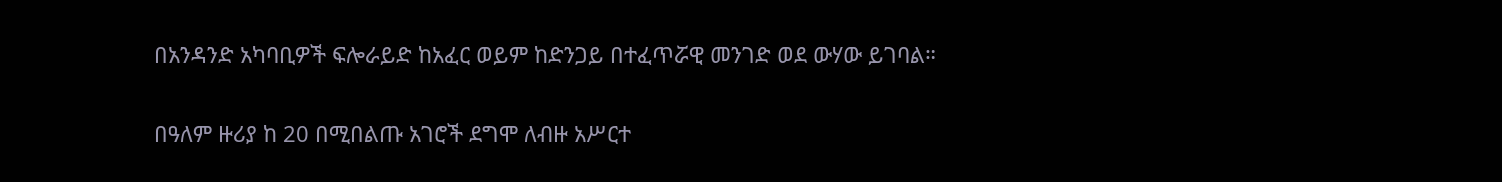በአንዳንድ አካባቢዎች ፍሎራይድ ከአፈር ወይም ከድንጋይ በተፈጥሯዊ መንገድ ወደ ውሃው ይገባል።

በዓለም ዙሪያ ከ 20 በሚበልጡ አገሮች ደግሞ ለብዙ አሥርተ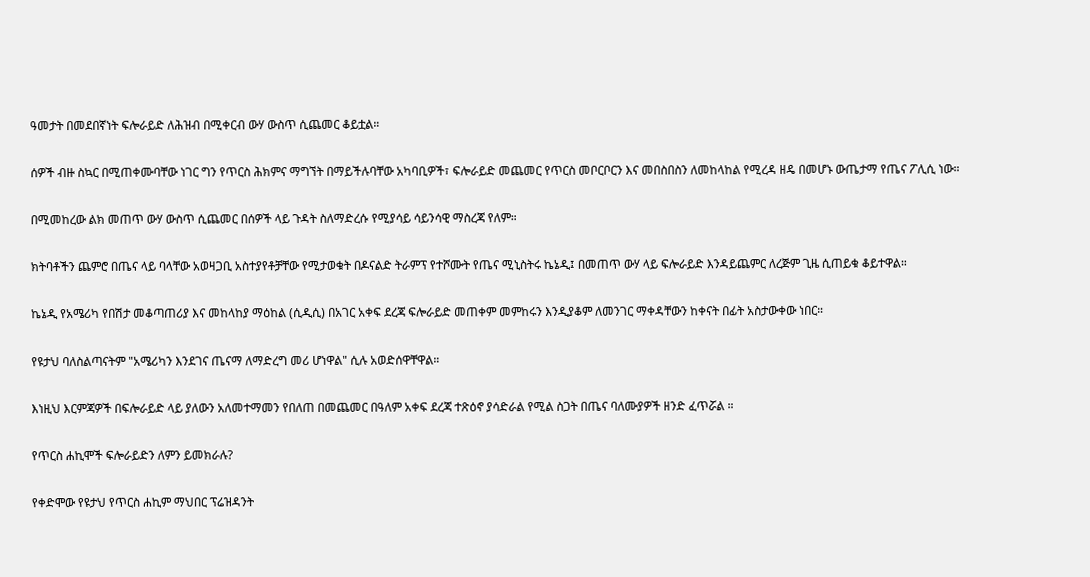ዓመታት በመደበኛነት ፍሎራይድ ለሕዝብ በሚቀርብ ውሃ ውስጥ ሲጨመር ቆይቷል።

ሰዎች ብዙ ስኳር በሚጠቀሙባቸው ነገር ግን የጥርስ ሕክምና ማግኘት በማይችሉባቸው አካባቢዎች፣ ፍሎራይድ መጨመር የጥርስ መቦርቦርን እና መበስበስን ለመከላከል የሚረዳ ዘዴ በመሆኑ ውጤታማ የጤና ፖሊሲ ነው።

በሚመከረው ልክ መጠጥ ውሃ ውስጥ ሲጨመር በሰዎች ላይ ጉዳት ስለማድረሱ የሚያሳይ ሳይንሳዊ ማስረጃ የለም።

ክትባቶችን ጨምሮ በጤና ላይ ባላቸው አወዛጋቢ አስተያየቶቻቸው የሚታወቁት በዶናልድ ትራምፕ የተሾሙት የጤና ሚኒስትሩ ኬኔዲ፤ በመጠጥ ውሃ ላይ ፍሎራይድ እንዳይጨምር ለረጅም ጊዜ ሲጠይቁ ቆይተዋል።

ኬኔዲ የአሜሪካ የበሽታ መቆጣጠሪያ እና መከላከያ ማዕከል (ሲዲሲ) በአገር አቀፍ ደረጃ ፍሎራይድ መጠቀም መምከሩን እንዲያቆም ለመንገር ማቀዳቸውን ከቀናት በፊት አስታውቀው ነበር።

የዩታህ ባለስልጣናትም "አሜሪካን እንደገና ጤናማ ለማድረግ መሪ ሆነዋል" ሲሉ አወድሰዋቸዋል።

እነዚህ እርምጃዎች በፍሎራይድ ላይ ያለውን አለመተማመን የበለጠ በመጨመር በዓለም አቀፍ ደረጃ ተጽዕኖ ያሳድራል የሚል ስጋት በጤና ባለሙያዎች ዘንድ ፈጥሯል ።

የጥርስ ሐኪሞች ፍሎራይድን ለምን ይመክራሉ?

የቀድሞው የዩታህ የጥርስ ሐኪም ማህበር ፕሬዝዳንት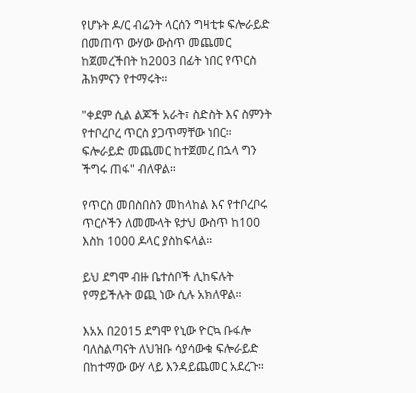የሆኑት ዶ/ር ብሬንት ላርሰን ግዛቲቱ ፍሎራይድ በመጠጥ ውሃው ውስጥ መጨመር ከጀመረችበት ከ2003 በፊት ነበር የጥርስ ሕክምናን የተማሩት።

"ቀደም ሲል ልጆች አራት፣ ስድስት እና ስምንት የተቦረቦረ ጥርስ ያጋጥማቸው ነበር። ፍሎራይድ መጨመር ከተጀመረ በኋላ ግን ችግሩ ጠፋ" ብለዋል።

የጥርስ መበስበስን መከላከል እና የተቦረቦሩ ጥርሶችን ለመሙላት ዩታህ ውስጥ ከ100 እስከ 1000 ዶላር ያስከፍላል።

ይህ ደግሞ ብዙ ቤተሰቦች ሊከፍሉት የማይችሉት ወጪ ነው ሲሉ አክለዋል።

እአአ በ2015 ደግሞ የኒው ዮርኳ ቡፋሎ ባለስልጣናት ለህዝቡ ሳያሳውቁ ፍሎራይድ በከተማው ውሃ ላይ እንዳይጨመር አደረጉ።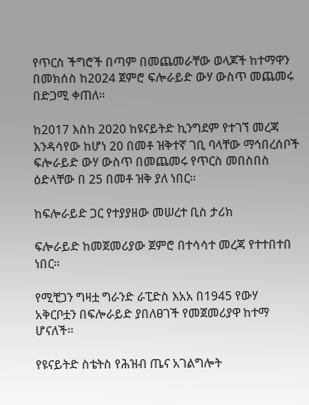የጥርስ ችግሮች በጣም በመጨመራቸው ወላጆች ከተማዋን በመክሰስ ከ2024 ጀምሮ ፍሎራይድ ውሃ ውስጥ መጨመሩ በድጋሚ ቀጠለ።

ከ2017 እስከ 2020 ከዩናይትድ ኪንግደም የተገኘ መረጃ እንዳሳየው ከሆነ 20 በመቶ ዝቅተኛ ገቢ ባላቸው ማኅበረሰቦች ፍሎራይድ ውሃ ውስጥ በመጨመሩ የጥርስ መበስበስ ዕድላቸው በ 25 በመቶ ዝቅ ያለ ነበር።

ከፍሎራይድ ጋር የተያያዘው መሠረተ ቢስ ታሪክ

ፍሎራይድ ከመጀመሪያው ጀምሮ በተሳሳተ መረጃ የተተበተበ ነበር።

የሚቺጋን ግዛቷ ግራንድ ራፒድስ እአአ በ1945 የውሃ አቅርቦቷን በፍሎራይድ ያበለፀገች የመጀመሪያዋ ከተማ ሆናለች።

የዩናይትድ ስቴትስ የሕዝብ ጤና አገልግሎት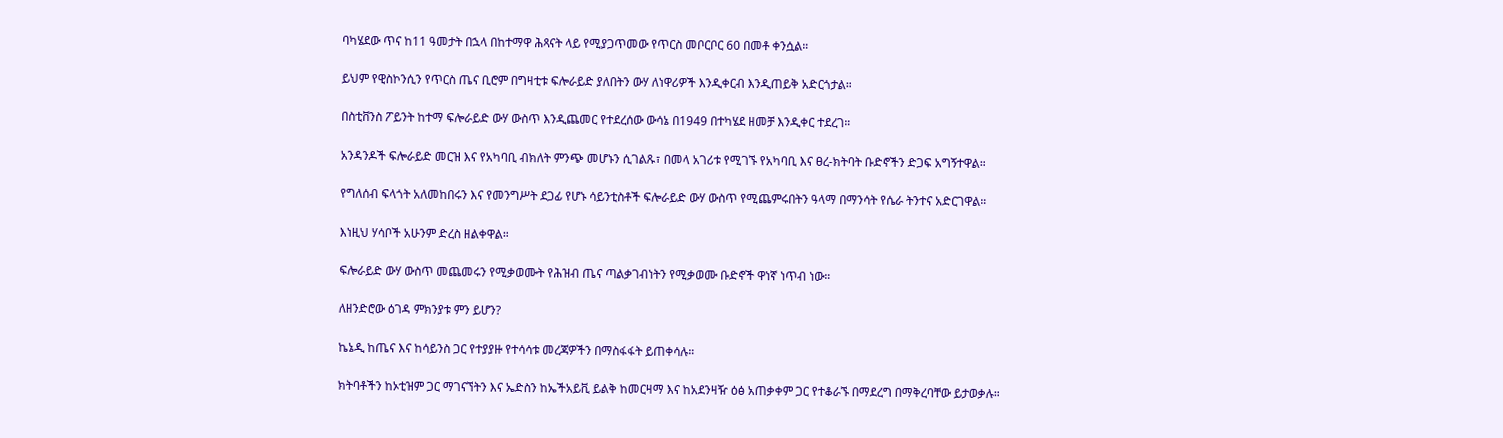ባካሄደው ጥና ከ11 ዓመታት በኋላ በከተማዋ ሕጻናት ላይ የሚያጋጥመው የጥርስ መቦርቦር 60 በመቶ ቀንሷል።

ይህም የዊስኮንሲን የጥርስ ጤና ቢሮም በግዛቲቱ ፍሎራይድ ያለበትን ውሃ ለነዋሪዎች እንዲቀርብ እንዲጠይቅ አድርጎታል።

በስቲቨንስ ፖይንት ከተማ ፍሎራይድ ውሃ ውስጥ እንዲጨመር የተደረሰው ውሳኔ በ1949 በተካሄደ ዘመቻ እንዲቀር ተደረገ።

አንዳንዶች ፍሎራይድ መርዝ እና የአካባቢ ብክለት ምንጭ መሆኑን ሲገልጹ፣ በመላ አገሪቱ የሚገኙ የአካባቢ እና ፀረ-ክትባት ቡድኖችን ድጋፍ አግኝተዋል።

የግለሰብ ፍላጎት አለመከበሩን እና የመንግሥት ደጋፊ የሆኑ ሳይንቲስቶች ፍሎራይድ ውሃ ውስጥ የሚጨምሩበትን ዓላማ በማንሳት የሴራ ትንተና አድርገዋል።

እነዚህ ሃሳቦች አሁንም ድረስ ዘልቀዋል።

ፍሎራይድ ውሃ ውስጥ መጨመሩን የሚቃወሙት የሕዝብ ጤና ጣልቃገብነትን የሚቃወሙ ቡድኖች ዋነኛ ነጥብ ነው።

ለዘንድሮው ዕገዳ ምክንያቱ ምን ይሆን?

ኬኔዲ ከጤና እና ከሳይንስ ጋር የተያያዙ የተሳሳቱ መረጃዎችን በማስፋፋት ይጠቀሳሉ።

ክትባቶችን ከኦቲዝም ጋር ማገናኘትን እና ኤድስን ከኤችአይቪ ይልቅ ከመርዛማ እና ከአደንዛዥ ዕፅ አጠቃቀም ጋር የተቆራኙ በማደረግ በማቅረባቸው ይታወቃሉ።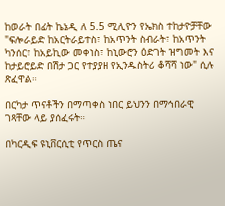ከወራት በፊት ኬኔዲ ለ 5.5 ሚሊዮን የኤክስ ተከታዮቻቸው "ፍሎራይድ ከአርትራይተስ፣ ከአጥንት ስብራት፣ ከአጥንት ካንሰር፣ ከአይኪው መቀነስ፣ ከኒውሮን ዕድገት ዝግመት እና ከታይሮይድ በሽታ ጋር የተያያዘ የኢንዱስትሪ ቆሻሻ ነው" ሲሉ ጽፈዋል።

በርካታ ጥናቶችን በማጣቀስ ነበር ይህንን በማኅበራዊ ገጻቸው ላይ ያሰፈሩት።

በካርዲፍ ዩኒቨርሲቲ የጥርስ ጤና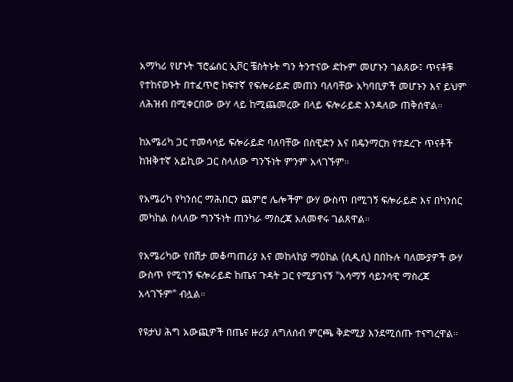አማካሪ የሆኑት ፕሮፌሰር ኢቮር ቼስትኑት ግን ትንተናው ድኩም መሆኑን ገልጸው፤ ጥናቶቹ የተከናወኑት በተፈጥሮ ከፍተኛ የፍሎራይድ መጠን ባለባቸው አካባቢዎች መሆኑን እና ይህም ለሕዝብ በሚቀርበው ውሃ ላይ ከሚጨመረው በላይ ፍሎራይድ እንዳለው ጠቅሰዋል።

ከአሜሪካ ጋር ተመሳሳይ ፍሎራይድ ባለባቸው በስዊድን እና በዴንማርክ የተደረጉ ጥናቶች ከዝቅተኛ አይኪው ጋር ስላለው ግንኙነት ምንም አላገኙም።

የአሜሪካ የካንሰር ማሕበርን ጨምሮ ሌሎችም ውሃ ውስጥ በሚገኝ ፍሎራይድ እና በካንሰር መካከል ስላለው ግንኙነት ጠንካራ ማስረጃ አለመኖሩ ገልጸዋል።

የአሜሪካው የበሽታ መቆጣጠሪያ እና መከላከያ ማዕከል (ሲዲሲ) በበኩሉ ባለሙያዎች ውሃ ውስጥ የሚገኝ ፍሎራይድ ከጤና ጉዳት ጋር የሚያገናኝ "አሳማኝ ሳይንሳዊ ማስረጃ አላገኙም" ብሏል።

የዩታህ ሕግ አውጪዎች በጤና ዙሪያ ለግለሰብ ምርጫ ቅድሚያ እንደሚሰጡ ተናግረዋል።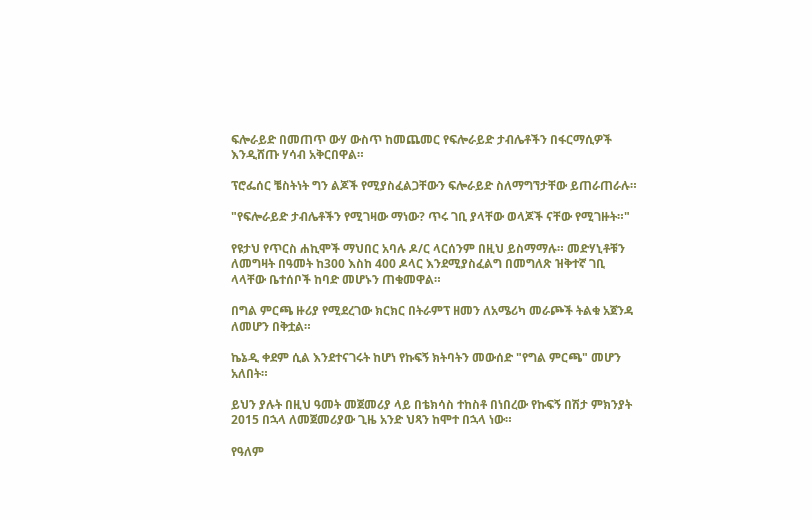ፍሎራይድ በመጠጥ ውሃ ውስጥ ከመጨመር የፍሎራይድ ታብሌቶችን በፋርማሲዎች እንዲሸጡ ሃሳብ አቅርበዋል።

ፕሮፌሰር ቼስትነት ግን ልጆች የሚያስፈልጋቸውን ፍሎራይድ ስለማግኘታቸው ይጠራጠራሉ።

"የፍሎራይድ ታብሌቶችን የሚገዛው ማነው? ጥሩ ገቢ ያላቸው ወላጆች ናቸው የሚገዙት።"

የዩታህ የጥርስ ሐኪሞች ማህበር አባሉ ዶ/ር ላርሰንም በዚህ ይስማማሉ። መድሃኒቶቹን ለመግዛት በዓመት ከ300 እስከ 400 ዶላር እንደሚያስፈልግ በመግለጽ ዝቅተኛ ገቢ ላላቸው ቤተሰቦች ከባድ መሆኑን ጠቁመዋል።

በግል ምርጫ ዙሪያ የሚደረገው ክርክር በትራምፕ ዘመን ለአሜሪካ መራጮች ትልቁ አጀንዳ ለመሆን በቅቷል።

ኬኔዲ ቀደም ሲል እንደተናገሩት ከሆነ የኩፍኝ ክትባትን መውሰድ "የግል ምርጫ" መሆን አለበት።

ይህን ያሉት በዚህ ዓመት መጀመሪያ ላይ በቴክሳስ ተከስቶ በነበረው የኩፍኝ በሽታ ምክንያት 2015 በኋላ ለመጀመሪያው ጊዜ አንድ ህጻን ከሞተ በኋላ ነው።

የዓለም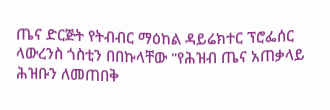ጤና ድርጅት የትብብር ማዕከል ዳይሬክተር ፕሮፌሰር ላውረንስ ጎስቲን በበኩላቸው "የሕዝብ ጤና አጠቃላይ ሕዝቡን ለመጠበቅ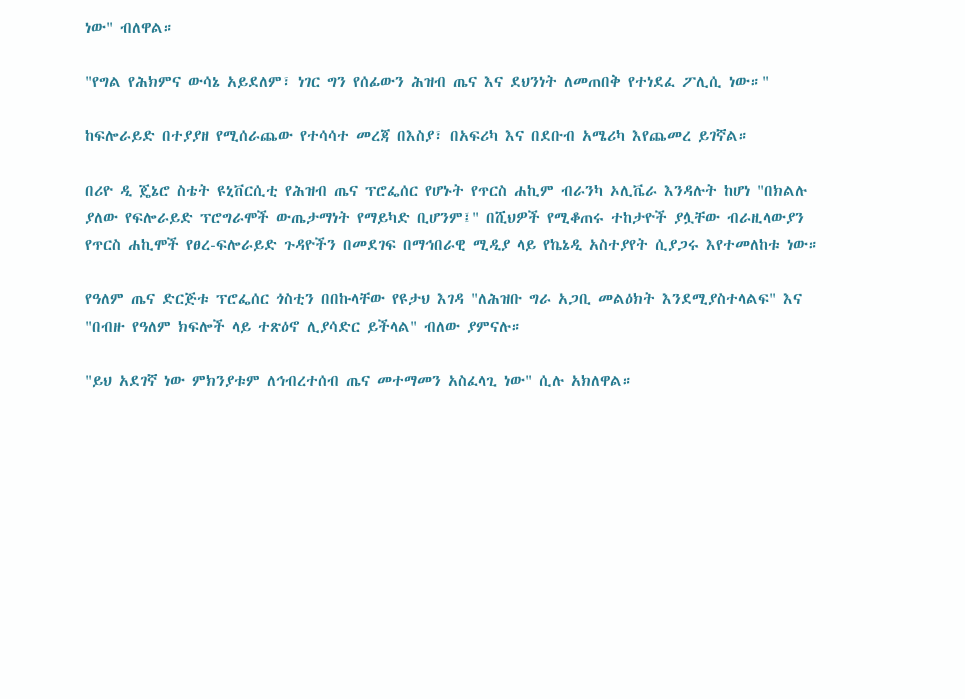ነው" ብለዋል።

"የግል የሕክምና ውሳኔ አይደለም፣ ነገር ግን የሰፊውን ሕዝብ ጤና እና ደህንነት ለመጠበቅ የተነደፈ ፖሊሲ ነው።"

ከፍሎራይድ በተያያዘ የሚሰራጨው የተሳሳተ መረጃ በእስያ፣ በአፍሪካ እና በደቡብ አሜሪካ እየጨመረ ይገኛል።

በሪዮ ዲ ጄኔሮ ስቴት ዩኒቨርሲቲ የሕዝብ ጤና ፕሮፌሰር የሆኑት የጥርስ ሐኪም ብራንካ ኦሊቬራ እንዳሉት ከሆነ "በክልሉ ያለው የፍሎራይድ ፕሮግራሞች ውጤታማነት የማይካድ ቢሆንም፤" በሺህዎች የሚቆጠሩ ተከታዮች ያሏቸው ብራዚላውያን የጥርስ ሐኪሞች የፀረ-ፍሎራይድ ጉዳዮችን በመደገፍ በማኅበራዊ ሚዲያ ላይ የኬኔዲ አስተያየት ሲያጋሩ እየተመለከቱ ነው።

የዓለም ጤና ድርጅቱ ፕሮፌሰር ጎስቲን በበኩላቸው የዩታህ እገዳ "ለሕዝቡ ግራ አጋቢ መልዕክት እንደሚያስተላልፍ" እና "በብዙ የዓለም ክፍሎች ላይ ተጽዕኖ ሊያሳድር ይችላል" ብለው ያምናሉ።

"ይህ አደገኛ ነው ምክንያቱም ለኅብረተሰብ ጤና መተማመን አስፈላጊ ነው" ሲሉ አክለዋል።